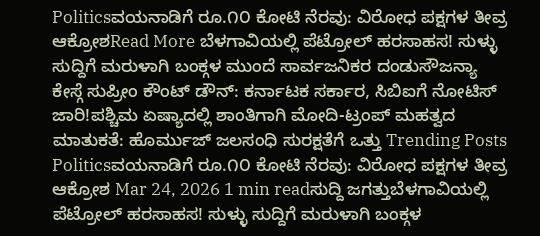Politicsವಯನಾಡಿಗೆ ರೂ.೧೦ ಕೋಟಿ ನೆರವು: ವಿರೋಧ ಪಕ್ಷಗಳ ತೀವ್ರ ಆಕ್ರೋಶRead More ಬೆಳಗಾವಿಯಲ್ಲಿ ಪೆಟ್ರೋಲ್ ಹರಸಾಹಸ! ಸುಳ್ಳು ಸುದ್ದಿಗೆ ಮರುಳಾಗಿ ಬಂಕ್ಗಳ ಮುಂದೆ ಸಾರ್ವಜನಿಕರ ದಂಡುಸೌಜನ್ಯಾ ಕೇಸ್ಗೆ ಸುಪ್ರೀಂ ಕೌಂಟ್ ಡೌನ್: ಕರ್ನಾಟಕ ಸರ್ಕಾರ, ಸಿಬಿಐಗೆ ನೋಟಿಸ್ ಜಾರಿ!ಪಶ್ಚಿಮ ಏಷ್ಯಾದಲ್ಲಿ ಶಾಂತಿಗಾಗಿ ಮೋದಿ-ಟ್ರಂಪ್ ಮಹತ್ವದ ಮಾತುಕತೆ: ಹೊರ್ಮುಜ್ ಜಲಸಂಧಿ ಸುರಕ್ಷತೆಗೆ ಒತ್ತು Trending Posts Politicsವಯನಾಡಿಗೆ ರೂ.೧೦ ಕೋಟಿ ನೆರವು: ವಿರೋಧ ಪಕ್ಷಗಳ ತೀವ್ರ ಆಕ್ರೋಶ Mar 24, 2026 1 min readಸುದ್ದಿ ಜಗತ್ತುಬೆಳಗಾವಿಯಲ್ಲಿ ಪೆಟ್ರೋಲ್ ಹರಸಾಹಸ! ಸುಳ್ಳು ಸುದ್ದಿಗೆ ಮರುಳಾಗಿ ಬಂಕ್ಗಳ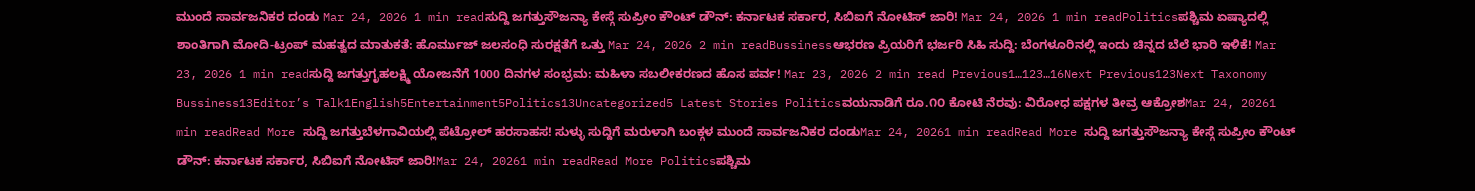ಮುಂದೆ ಸಾರ್ವಜನಿಕರ ದಂಡು Mar 24, 2026 1 min readಸುದ್ದಿ ಜಗತ್ತುಸೌಜನ್ಯಾ ಕೇಸ್ಗೆ ಸುಪ್ರೀಂ ಕೌಂಟ್ ಡೌನ್: ಕರ್ನಾಟಕ ಸರ್ಕಾರ, ಸಿಬಿಐಗೆ ನೋಟಿಸ್ ಜಾರಿ! Mar 24, 2026 1 min readPoliticsಪಶ್ಚಿಮ ಏಷ್ಯಾದಲ್ಲಿ ಶಾಂತಿಗಾಗಿ ಮೋದಿ-ಟ್ರಂಪ್ ಮಹತ್ವದ ಮಾತುಕತೆ: ಹೊರ್ಮುಜ್ ಜಲಸಂಧಿ ಸುರಕ್ಷತೆಗೆ ಒತ್ತು Mar 24, 2026 2 min readBussinessಆಭರಣ ಪ್ರಿಯರಿಗೆ ಭರ್ಜರಿ ಸಿಹಿ ಸುದ್ದಿ: ಬೆಂಗಳೂರಿನಲ್ಲಿ ಇಂದು ಚಿನ್ನದ ಬೆಲೆ ಭಾರಿ ಇಳಿಕೆ! Mar 23, 2026 1 min readಸುದ್ದಿ ಜಗತ್ತುಗೃಹಲಕ್ಷ್ಮಿ ಯೋಜನೆಗೆ 1000 ದಿನಗಳ ಸಂಭ್ರಮ: ಮಹಿಳಾ ಸಬಲೀಕರಣದ ಹೊಸ ಪರ್ವ! Mar 23, 2026 2 min read Previous1…123…16Next Previous123Next Taxonomy Bussiness13Editor’s Talk1English5Entertainment5Politics13Uncategorized5 Latest Stories Politicsವಯನಾಡಿಗೆ ರೂ.೧೦ ಕೋಟಿ ನೆರವು: ವಿರೋಧ ಪಕ್ಷಗಳ ತೀವ್ರ ಆಕ್ರೋಶMar 24, 20261 min readRead More ಸುದ್ದಿ ಜಗತ್ತುಬೆಳಗಾವಿಯಲ್ಲಿ ಪೆಟ್ರೋಲ್ ಹರಸಾಹಸ! ಸುಳ್ಳು ಸುದ್ದಿಗೆ ಮರುಳಾಗಿ ಬಂಕ್ಗಳ ಮುಂದೆ ಸಾರ್ವಜನಿಕರ ದಂಡುMar 24, 20261 min readRead More ಸುದ್ದಿ ಜಗತ್ತುಸೌಜನ್ಯಾ ಕೇಸ್ಗೆ ಸುಪ್ರೀಂ ಕೌಂಟ್ ಡೌನ್: ಕರ್ನಾಟಕ ಸರ್ಕಾರ, ಸಿಬಿಐಗೆ ನೋಟಿಸ್ ಜಾರಿ!Mar 24, 20261 min readRead More Politicsಪಶ್ಚಿಮ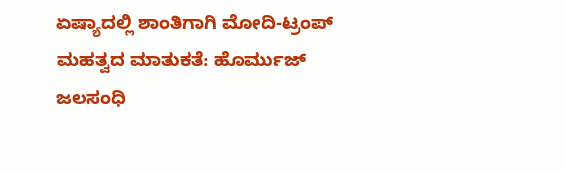ಏಷ್ಯಾದಲ್ಲಿ ಶಾಂತಿಗಾಗಿ ಮೋದಿ-ಟ್ರಂಪ್ ಮಹತ್ವದ ಮಾತುಕತೆ: ಹೊರ್ಮುಜ್ ಜಲಸಂಧಿ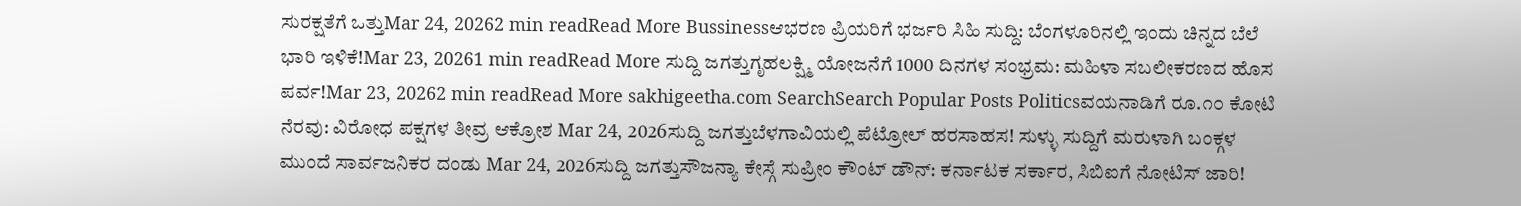ಸುರಕ್ಷತೆಗೆ ಒತ್ತುMar 24, 20262 min readRead More Bussinessಆಭರಣ ಪ್ರಿಯರಿಗೆ ಭರ್ಜರಿ ಸಿಹಿ ಸುದ್ದಿ: ಬೆಂಗಳೂರಿನಲ್ಲಿ ಇಂದು ಚಿನ್ನದ ಬೆಲೆ ಭಾರಿ ಇಳಿಕೆ!Mar 23, 20261 min readRead More ಸುದ್ದಿ ಜಗತ್ತುಗೃಹಲಕ್ಷ್ಮಿ ಯೋಜನೆಗೆ 1000 ದಿನಗಳ ಸಂಭ್ರಮ: ಮಹಿಳಾ ಸಬಲೀಕರಣದ ಹೊಸ ಪರ್ವ!Mar 23, 20262 min readRead More sakhigeetha.com SearchSearch Popular Posts Politicsವಯನಾಡಿಗೆ ರೂ.೧೦ ಕೋಟಿ ನೆರವು: ವಿರೋಧ ಪಕ್ಷಗಳ ತೀವ್ರ ಆಕ್ರೋಶ Mar 24, 2026ಸುದ್ದಿ ಜಗತ್ತುಬೆಳಗಾವಿಯಲ್ಲಿ ಪೆಟ್ರೋಲ್ ಹರಸಾಹಸ! ಸುಳ್ಳು ಸುದ್ದಿಗೆ ಮರುಳಾಗಿ ಬಂಕ್ಗಳ ಮುಂದೆ ಸಾರ್ವಜನಿಕರ ದಂಡು Mar 24, 2026ಸುದ್ದಿ ಜಗತ್ತುಸೌಜನ್ಯಾ ಕೇಸ್ಗೆ ಸುಪ್ರೀಂ ಕೌಂಟ್ ಡೌನ್: ಕರ್ನಾಟಕ ಸರ್ಕಾರ, ಸಿಬಿಐಗೆ ನೋಟಿಸ್ ಜಾರಿ!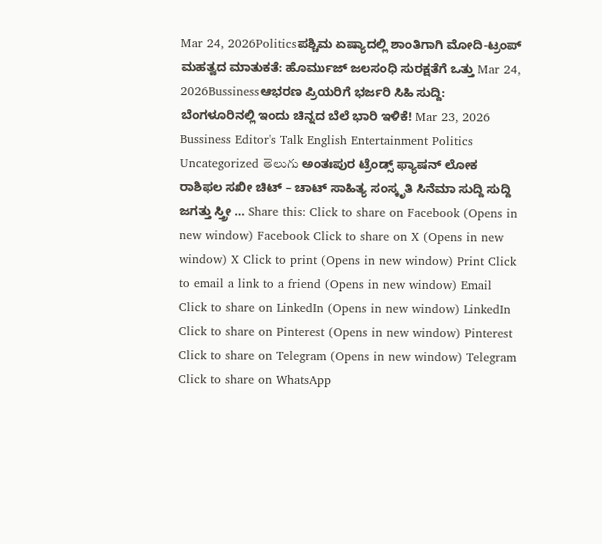Mar 24, 2026Politicsಪಶ್ಚಿಮ ಏಷ್ಯಾದಲ್ಲಿ ಶಾಂತಿಗಾಗಿ ಮೋದಿ-ಟ್ರಂಪ್ ಮಹತ್ವದ ಮಾತುಕತೆ: ಹೊರ್ಮುಜ್ ಜಲಸಂಧಿ ಸುರಕ್ಷತೆಗೆ ಒತ್ತು Mar 24, 2026Bussinessಆಭರಣ ಪ್ರಿಯರಿಗೆ ಭರ್ಜರಿ ಸಿಹಿ ಸುದ್ದಿ: ಬೆಂಗಳೂರಿನಲ್ಲಿ ಇಂದು ಚಿನ್ನದ ಬೆಲೆ ಭಾರಿ ಇಳಿಕೆ! Mar 23, 2026 Bussiness Editor's Talk English Entertainment Politics Uncategorized తెలుగు ಅಂತಃಪುರ ಟ್ರೆಂಡ್ಸ್ ಫ್ಯಾಷನ್ ಲೋಕ ರಾಶಿಫಲ ಸಖೀ ಚಿಟ್ – ಚಾಟ್ ಸಾಹಿತ್ಯ ಸಂಸ್ಕೃತಿ ಸಿನೆಮಾ ಸುದ್ದಿ ಸುದ್ದಿ ಜಗತ್ತು ಸ್ತ್ರೀ … Share this: Click to share on Facebook (Opens in new window) Facebook Click to share on X (Opens in new window) X Click to print (Opens in new window) Print Click to email a link to a friend (Opens in new window) Email Click to share on LinkedIn (Opens in new window) LinkedIn Click to share on Pinterest (Opens in new window) Pinterest Click to share on Telegram (Opens in new window) Telegram Click to share on WhatsApp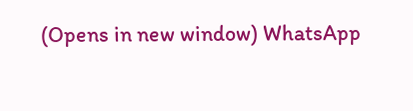(Opens in new window) WhatsApp